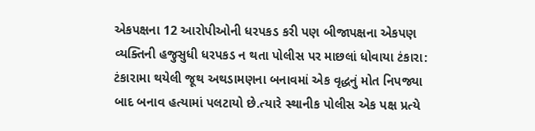એકપક્ષના 12 આરોપીઓની ધરપકડ કરી પણ બીજાપક્ષના એકપણ વ્યક્તિની હજુસુધી ધરપકડ ન થતા પોલીસ પર માછલાં ધોવાયા ટંકારા: ટંકારામા થયેલી જૂથ અથડામણના બનાવમાં એક વૃદ્ધનું મોત નિપજ્યા બાદ બનાવ હત્યામાં પલટાયો છે.ત્યારે સ્થાનીક પોલીસ એક પક્ષ પ્રત્યે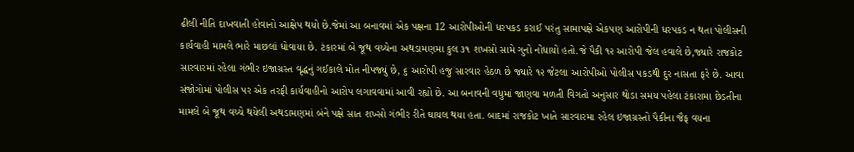ઢીલી નીતિ દાખવાતી હોવાનો આક્ષેપ થયો છે.જેમાં આ બનાવમાં એક પક્ષના 12 આરોપીઓની ધરપકડ કરાઈ પરંતુ સામાપક્ષે એકપણ આરોપીની ધરપકડ ન થતા પોલીસની કાર્યવાહી મામલે ભારે માછલાં ધોવાયા છે. ટંકારમાં બે જૂથ વચ્ચેના અથડામણમા કુલ ૩૧ શખસો સામે ગુનો નોંધાયો હતો.જે પૈકી ૧૨ આરોપી જેલ હવાલે છે,જ્યારે રાજકોટ સારવારમાં રહેલા ગંભીર ઇજાગ્રસ્ત વૃદ્ધનું ગઈકાલે મોત નીપજ્યું છે, ૬ આરોપી હજુ સારવાર હેઠળ છે જ્યારે ૧૨ જેટલા આરોપીઓ પોલીસ પકડથી દુર નાસતા ફરે છે. આવા સંજોગોમાં પોલીસ પર એક તરફી કાર્યવાહીનો આરોપ લગાવવામાં આવી રહ્યો છે. આ બનાવની વધુમાં જાણવા મળતી વિગતો અનુસાર થોડા સમય પહેલા ટંકારામા છેડતીના મામલે બે જૂથ વચ્ચે થયેલી અથડામણમાં બંને પક્ષે સાત શખ્સો ગંભીર રીતે ઘાયલ થયા હતા. બાદમાં રાજકોટ ખાતે સારવારમા રહેલ ઇજાગ્રસ્તો પૈકીના જૈફ વયના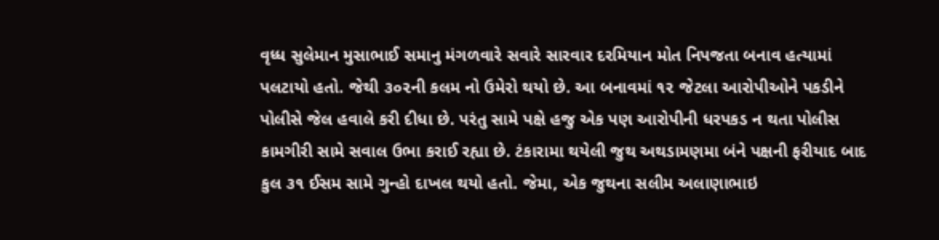વૃધ્ધ સુલેમાન મુસાભાઈ સમાનુ મંગળવારે સવારે સારવાર દરમિયાન મોત નિપજતા બનાવ હત્યામાં પલટાયો હતો. જેથી ૩૦૨ની કલમ નો ઉમેરો થયો છે. આ બનાવમાં ૧૨ જેટલા આરોપીઓને પકડીને પોલીસે જેલ હવાલે કરી દીધા છે. પરંતુ સામે પક્ષે હજુ એક પણ આરોપીની ધરપકડ ન થતા પોલીસ કામગીરી સામે સવાલ ઉભા કરાઈ રહ્યા છે. ટંકારામા થયેલી જુથ અથડામણમા બંને પક્ષની ફરીયાદ બાદ કુલ ૩૧ ઈસમ સામે ગુન્હો દાખલ થયો હતો. જેમા, એક જુથના સલીમ અલાણાભાઇ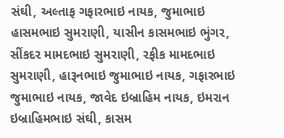સંઘી, અલ્તાફ ગફારભાઇ નાયક, જુમાભાઇ હાસમભાઇ સુમરાણી, યાસીન કાસમભાઇ ભુંગર, સીંકદર મામદભાઇ સુમરાણી, રફીક મામદભાઇ સુમરાણી, હારૂનભાઇ જુમાભાઇ નાયક, ગફારભાઇ જુમાભાઇ નાયક, જાવેદ ઇબ્રાહિમ નાયક, ઇમરાન ઇબ્રાહિમભાઇ સંઘી, કાસમ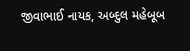જીવાભાઈ નાયક, અબ્દુલ મહેબૂબ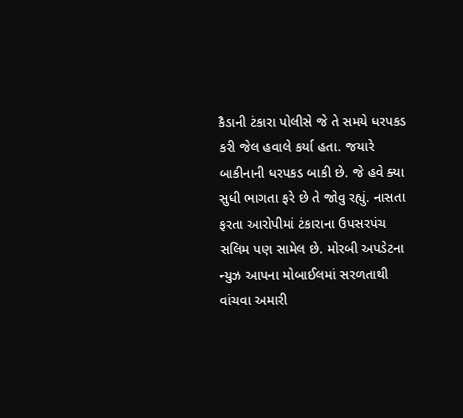કૈડાની ટંકારા પોલીસે જે તે સમયે ધરપકડ કરી જેલ હવાલે કર્યા હતા. જયારે બાકીનાની ધરપકડ બાકી છે. જે હવે ક્યા સુધી ભાગતા ફરે છે તે જોવુ રહ્યું. નાસતા ફરતા આરોપીમાં ટંકારાના ઉપસરપંચ સલિમ પણ સામેલ છે. મોરબી અપડેટના ન્યુઝ આપના મોબાઈલમાં સરળતાથી વાંચવા અમારી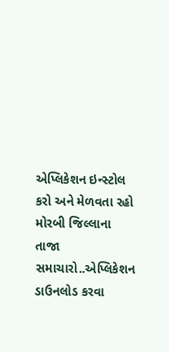એપ્લિકેશન ઇન્સ્ટોલ કરો અને મેળવતા રહો મોરબી જિલ્લાના તાજા સમાચારો..એપ્લિકેશન ડાઉનલોડ કરવા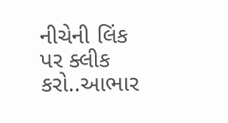નીચેની લિંક પર ક્લીક કરો..આભાર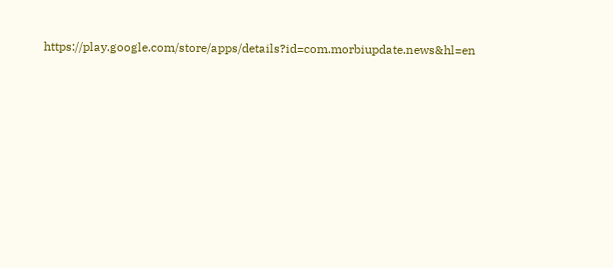https://play.google.com/store/apps/details?id=com.morbiupdate.news&hl=en